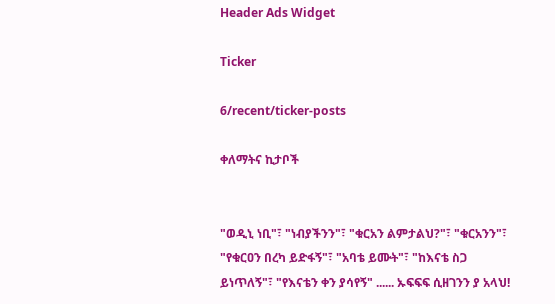Header Ads Widget

Ticker

6/recent/ticker-posts

ቀለማትና ኪታቦች


"ወዲኒ ነቢ"፣ "ነብያችንን"፣ "ቁርአን ልምታልህ?"፣ "ቁርአንን"፣ "የቁርዐን በረካ ይድፋኝ"፣ "አባቴ ይሙት"፣ "ከእናቴ ስጋ ይነጥለኝ"፣ "የእናቴን ቀን ያሳየኝ" ...... ኡፍፍፍ ሲዘገንን ያ አላህ!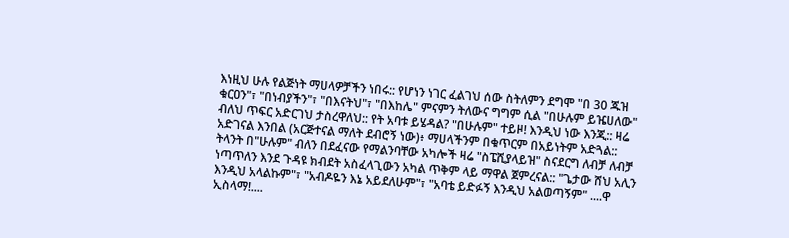እነዚህ ሁሉ የልጅነት ማሀላዎቻችን ነበሩ:: የሆነን ነገር ፈልገህ ሰው ስትለምን ደግሞ "በ 30 ጁዝ ቁርዐን"፣ "በነብያችን"፣ "በእናትህ"፣ "በእከሌ" ምናምን ትለውና ግግም ሲል "በሁሉም ይዤሀለው" ብለህ ጥፍር አድርገህ ታስረዋለህ:: የት አባቱ ይሄዳል? "በሁሉም" ተይዞ! እንዲህ ነው እንጂ:: ዛሬ አድገናል እንበል (አርጅተናል ማለት ደብሮኝ ነው)፥ ማሀላችንም በቁጥርም በአይነትም አድጓል:: ትላንት በ"ሁሉም" ብለን በደፈናው የማልንባቸው አካሎች ዛሬ "ስፔሺያላይዝ" ስናደርግ ለብቻ ለብቻ ነጣጥለን እንደ ጉዳዩ ክብደት አስፈላጊውን አካል ጥቅም ላይ ማዋል ጀምረናል:: "ጌታው ሸህ አሊን እንዲህ አላልኩም"፣ "አብዶዬን እኔ አይደለሁም"፣ "አባቴ ይድፉኝ እንዲህ አልወጣኝም" ....ዋ ኢስላማ!....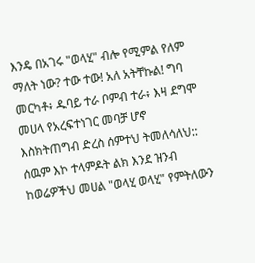እንዴ በአገሩ "ወላሂ" ብሎ የሚምል የለም ማለት ነው? ተው ተው! አለ አትቸኩል! ግባ መርካቶ፥ ዱባይ ተራ ቦምብ ተራ፥ እዛ ደግሞ መሀላ የአረፍተነገር መባቻ ሆኖ እስክትጠግብ ድረስ ሰምተህ ትመለሳለህ:: ሰዉም እኮ ተላምዶት ልክ እንደ ዝንብ ከወሬዎችህ መሀል "ወላሂ ወላሂ" የምትለውን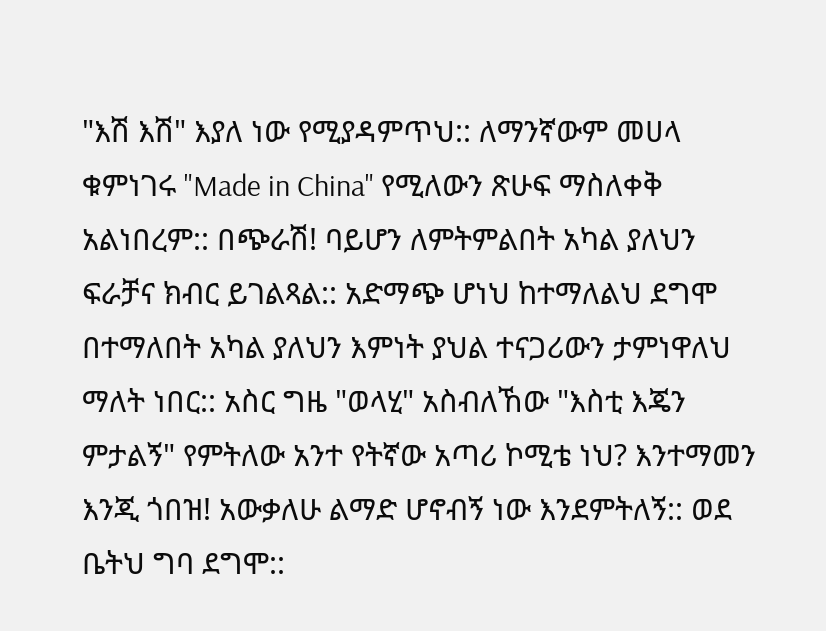"እሽ እሽ" እያለ ነው የሚያዳምጥህ:: ለማንኛውም መሀላ ቁምነገሩ "Made in China" የሚለውን ጽሁፍ ማስለቀቅ አልነበረም:: በጭራሽ! ባይሆን ለምትምልበት አካል ያለህን ፍራቻና ክብር ይገልጻል:: አድማጭ ሆነህ ከተማለልህ ደግሞ በተማለበት አካል ያለህን እምነት ያህል ተናጋሪውን ታምነዋለህ ማለት ነበር:: አስር ግዜ "ወላሂ" አስብለኸው "እስቲ እጄን ምታልኝ" የምትለው አንተ የትኛው አጣሪ ኮሚቴ ነህ? እንተማመን እንጂ ጎበዝ! አውቃለሁ ልማድ ሆኖብኝ ነው እንደምትለኝ:: ወደ ቤትህ ግባ ደግሞ::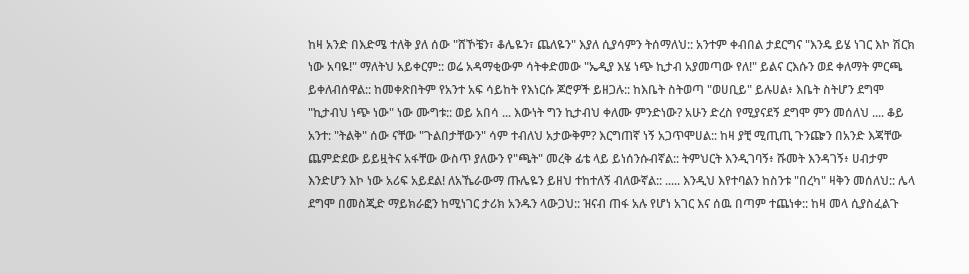ከዛ አንድ በእድሜ ተለቅ ያለ ሰው "ሸኾቼን፣ ቆሌዬን፣ ጨለዬን" እያለ ሲያሳምን ትሰማለህ:: አንተም ቀብበል ታደርግና "እንዴ ይሄ ነገር እኮ ሽርክ ነው አባዬ!" ማለትህ አይቀርም:: ወሬ አዳማቂውም ሳትቀድመው "ኤዲያ እሄ ነጭ ኪታብ አያመጣው የለ!" ይልና ርእሱን ወደ ቀለማት ምርጫ ይቀለብሰዋል:: ከመቀጽበትም የአንተ አፍ ሳይከት የእነርሱ ጆሮዎች ይዘጋሉ:: ከእቤት ስትወጣ "ወሀቢይ" ይሉሀል፥ እቤት ስትሆን ደግሞ "ኪታብህ ነጭ ነው" ነው ሙግቱ:: ወይ አበሳ ... እውነት ግን ኪታብህ ቀለሙ ምንድነው? አሁን ድረስ የሚያናደኝ ደግሞ ምን መሰለህ .... ቆይ አንተ: "ትልቅ" ሰው ናቸው "ጉልበታቸውን" ሳም ተብለህ አታውቅም? እርግጠኛ ነኝ አጋጥሞሀል:: ከዛ ያቺ ሚጢጢ ጉንጬን በአንድ እጃቸው ጨምድደው ይይዟትና አፋቸው ውስጥ ያለውን የ"ጫት" መረቅ ፊቴ ላይ ይነሰንሱብኛል:: ትምህርት እንዲገባኝ፥ ሹመት እንዳገኝ፥ ሀብታም እንድሆን እኮ ነው አሪፍ አይደል! ለአኼራውማ ጡሌዬን ይዘህ ተከተለኝ ብለውኛል:: ..... እንዲህ እየተባልን ከስንቱ "በረካ" ዛቅን መሰለህ:: ሌላ ደግሞ በመስጂድ ማይክራፎን ከሚነገር ታሪክ አንዱን ላውጋህ:: ዝናብ ጠፋ አሉ የሆነ አገር እና ሰዉ በጣም ተጨነቀ:: ከዛ መላ ሲያስፈልጉ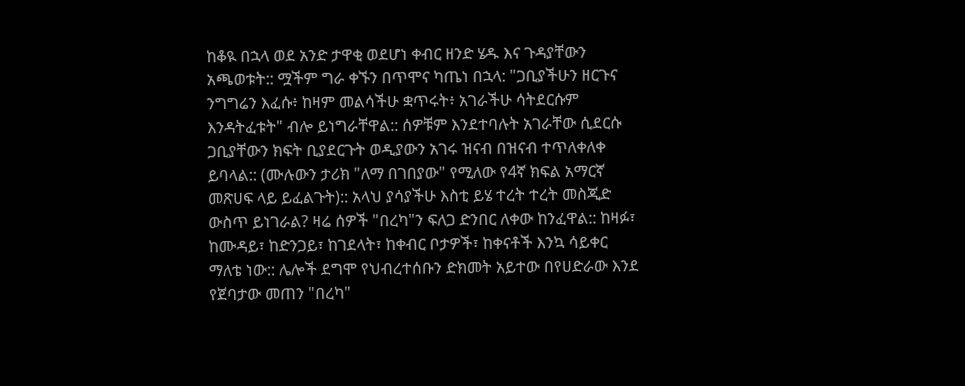ከቆዪ በኋላ ወደ አንድ ታዋቂ ወደሆነ ቀብር ዘንድ ሄዱ እና ጉዳያቸውን አጫወቱት:: ሟችም ግራ ቀኙን በጥሞና ካጤነ በኋላ: "ጋቢያችሁን ዘርጉና ንግግሬን እፈሱ፥ ከዛም መልሳችሁ ቋጥሩት፥ አገራችሁ ሳትደርሱም እንዳትፈቱት" ብሎ ይነግራቸዋል:: ሰዎቹም እንደተባሉት አገራቸው ሲደርሱ ጋቢያቸውን ክፍት ቢያደርጉት ወዲያውን አገሩ ዝናብ በዝናብ ተጥለቀለቀ ይባላል:: (ሙሉውን ታሪክ "ለማ በገበያው" የሚለው የ4ኛ ክፍል አማርኛ መጽሀፍ ላይ ይፈልጉት):: አላህ ያሳያችሁ እስቲ ይሄ ተረት ተረት መስጂድ ውስጥ ይነገራል? ዛሬ ሰዎች "በረካ"ን ፍለጋ ድንበር ለቀው ከንፈዋል:: ከዛፉ፣ ከሙዳይ፣ ከድንጋይ፣ ከገደላት፣ ከቀብር ቦታዎች፣ ከቀናቶች እንኳ ሳይቀር ማለቴ ነው:: ሌሎች ደግሞ የህብረተሰቡን ድክመት አይተው በየሀድራው እንደ የጀባታው መጠን "በረካ"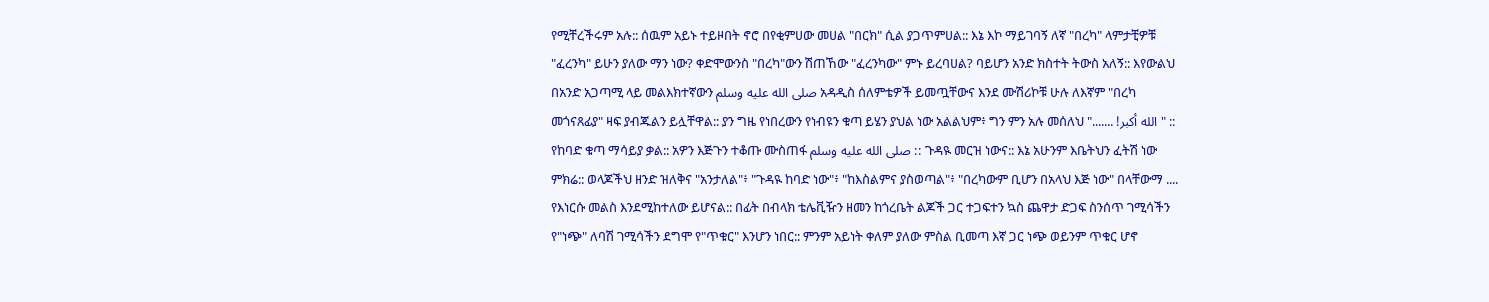የሚቸረችሩም አሉ:: ሰዉም አይኑ ተይዞበት ኖሮ በየቂምሀው መሀል "በርክ" ሲል ያጋጥምሀል:: እኔ እኮ ማይገባኝ ለኛ "በረካ" ላምታቺዎቹ "ፈረንካ" ይሁን ያለው ማን ነው? ቀድሞውንስ "በረካ"ውን ሽጠኸው "ፈረንካው" ምኑ ይረባሀል? ባይሆን አንድ ክስተት ትውስ አለኝ:: እየውልህ በአንድ አጋጣሚ ላይ መልእክተኛውን صلى الله عليه وسلم አዳዲስ ሰለምቴዎች ይመጧቸውና እንደ ሙሽሪኮቹ ሁሉ ለእኛም "በረካ መጎናጸፊያ" ዛፍ ያብጁልን ይሏቸዋል:: ያን ግዜ የነበረውን የነብዩን ቁጣ ይሄን ያህል ነው አልልህም፥ ግን ምን አሉ መሰለህ "....... !الله أكبر" :: የከባድ ቁጣ ማሳይያ ቃል:: አዎን እጅጉን ተቆጡ ሙስጠፋ صلى الله عليه وسلم :: ጉዳዪ መርዝ ነውና:: እኔ አሁንም እቤትህን ፈትሽ ነው ምክሬ:: ወላጆችህ ዘንድ ዝለቅና "አንታለል"፥ "ጉዳዪ ከባድ ነው"፥ "ከእስልምና ያስወጣል"፥ "በረካውም ቢሆን በአላህ እጅ ነው" በላቸውማ .... የእነርሱ መልስ እንደሚከተለው ይሆናል:: በፊት በብላክ ቴሌቪዥን ዘመን ከጎረቤት ልጆች ጋር ተጋፍተን ኳስ ጨዋታ ድጋፍ ስንሰጥ ገሚሳችን የ"ነጭ" ለባሽ ገሚሳችን ደግሞ የ"ጥቁር" እንሆን ነበር:: ምንም አይነት ቀለም ያለው ምስል ቢመጣ እኛ ጋር ነጭ ወይንም ጥቁር ሆኖ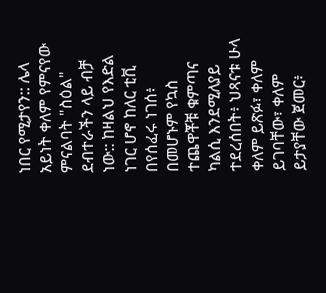ነበር የሚታየን:: ሌላ አይነት ቀለም የምናየው ምናልባት "ስዕል" ደብተራችን ላይ ብቻ ነው:: ከዛልህ የእድል ነገር ሆኖ ከለር ቲቪ በየሰፈሩ ነገሰ፥ በመሆኑም የኳስ ተጨዋቾቹ ቁምጣና ካልሲ እንደሚለያይ ተደረሰበት፥ ህጻናቱ ሁላ ቀለም ይጽፉ፣ ቀለም ይገባቸው፣ ቀለም ይታያቸው ጀመር፥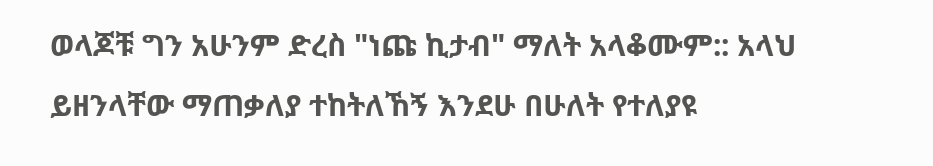ወላጆቹ ግን አሁንም ድረስ "ነጩ ኪታብ" ማለት አላቆሙም:: አላህ ይዘንላቸው ማጠቃለያ ተከትለኸኝ እንደሁ በሁለት የተለያዩ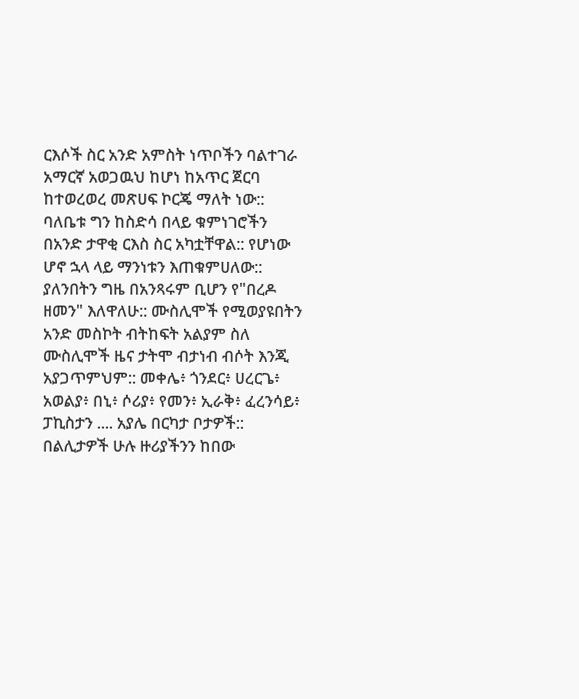ርእሶች ስር አንድ አምስት ነጥቦችን ባልተገራ አማርኛ አወጋዉህ ከሆነ ከአጥር ጀርባ ከተወረወረ መጽሀፍ ኮርጄ ማለት ነው:: ባለቤቱ ግን ከስድሳ በላይ ቁምነገሮችን በአንድ ታዋቂ ርእስ ስር አካቷቸዋል:: የሆነው ሆኖ ኋላ ላይ ማንነቱን እጠቁምሀለው:: ያለንበትን ግዜ በአንጻሩም ቢሆን የ"በረዶ ዘመን" እለዋለሁ:: ሙስሊሞች የሚወያዩበትን አንድ መስኮት ብትከፍት አልያም ስለ ሙስሊሞች ዜና ታትሞ ብታነብ ብሶት እንጂ አያጋጥምህም:: መቀሌ፥ ጎንደር፥ ሀረርጌ፥ አወልያ፥ በኒ፥ ሶሪያ፥ የመን፥ ኢራቅ፥ ፈረንሳይ፥ ፓኪስታን .... አያሌ በርካታ ቦታዎች:: በልሊታዎች ሁሉ ዙሪያችንን ከበው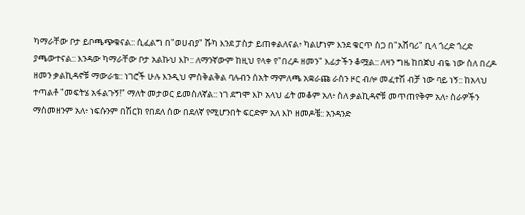ካማራቸው ቦታ ይቦጫጭቁናል:: ሲፈልግ በ"ወሀብያ" ሹካ እንደ ፓስታ ይጠቀልለናል፥ ካልሆነም እንደ ቁርጥ ስጋ በ"አሸባሪ" ቢላ ጎረድ ጎረድ ያጫውተናል:: እንዳው ካማራቸው ቦታ አልኩህ እኮ:: ለማንኛውም ከዚህ የላቀ የ"በረዶ ዘመን" እፊታችን ቆሟል:: ለዛን ግዜ ከበጀህ ብዬ ነው ስለ በረዶ ዘመን ቃልኪዳኖቹ ማውራቴ:: ነገሮች ሁሉ እንዲህ ምስቅልቅል ባሉብን ሰአት ማምለጫ አቋራጩ ራስን ዞር ብሎ መፈተሽ ብቻ ነው ባይ ነኝ:: ከአላህ ተጣልቶ "መፍትሄ አፋልጉኝ!" ማለት መታወር ይመስለኛል:: ነገ ደግሞ እኮ አላህ ፊት መቆም አለ፥ ስለ ቃልኪዳኖቹ መጥጠየቅም አለ፥ ስራዎችን ማስመዘንም አለ፥ ነፍሱንም በሽርክ የበደለ ሰው በደለኛ የሚሆንበት ፍርድም አለ እኮ ዘመዶቼ:: አንዳንድ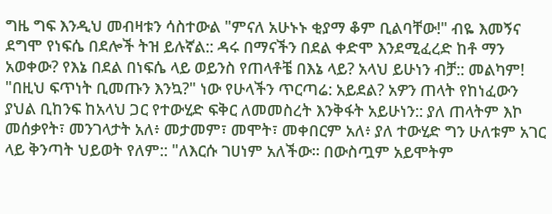ግዜ ግፍ እንዲህ መብዛቱን ሳስተውል "ምናለ አሁኑኑ ቂያማ ቆም ቢልባቸው!" ብዬ እመኝና ደግሞ የነፍሴ በደሎች ትዝ ይሉኛል:: ዳሩ በማናችን በደል ቀድሞ እንደሚፈረድ ከቶ ማን አወቀው? የእኔ በደል በነፍሴ ላይ ወይንስ የጠላቶቼ በእኔ ላይ? አላህ ይሁነን ብቻ:: መልካም! "በዚህ ፍጥነት ቢመጡን እንኳ?" ነው የሁላችን ጥርጣሬ: አይደል? አዎን ጠላት የከነፈውን ያህል ቢከንፍ ከአላህ ጋር የተውሂድ ፍቅር ለመመስረት እንቅፋት አይሁነን:: ያለ ጠላትም እኮ መሰቃየት፣ መንገላታት አለ፥ መታመም፣ መሞት፣ መቀበርም አለ፥ ያለ ተውሂድ ግን ሁለቱም አገር ላይ ቅንጣት ህይወት የለም:: "ለእርሱ ገሀነም አለችው፡፡ በውስጧም አይሞትም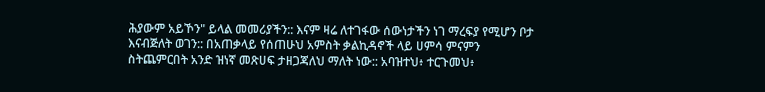ሕያውም አይኾን" ይላል መመሪያችን:: እናም ዛሬ ለተገፋው ሰውነታችን ነገ ማረፍያ የሚሆን ቦታ እናብጅለት ወገን:: በአጠቃላይ የሰጠሁህ አምስት ቃልኪዳኖች ላይ ሀምሳ ምናምን ስትጨምርበት አንድ ዝነኛ መጽሀፍ ታዘጋጃለህ ማለት ነው:: አባዝተህ፥ ተርጉመህ፥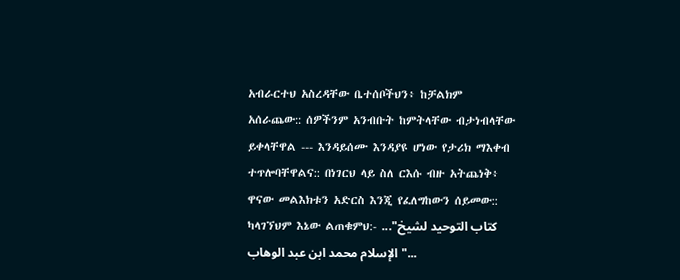አብራርተህ አስረዳቸው ቤተሰቦችህን፥ ከቻልክም አሰራጨው:: ሰዎችንም አንብቡት ከምትላቸው ብታነብላቸው ይቀላቸዋል --- እንዳይሰሙ እንዳያዩ ሆነው የታሪክ ማእቀብ ተጥሎባቸዋልና:: በነገርህ ላይ ስለ ርእሱ ብዙ አትጨነቅ፥ ዋናው መልእክቱን አድርስ እንጂ የፈለግከውን ሰይመው:: ካላገኘህም እኔው ልጠቁምህ:- ..."كتاب التوحيد لشيخ الإسلام محمد ابن عبد الوهاب"...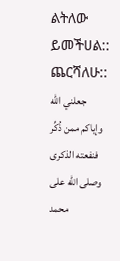ልትለው ይመችሀል:: ጨርሻለሁ:: جعلني الله وإياكم ممن ذُكِّر فنفعته الذكرى وصلى الله على محمد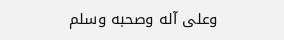وعلى آله وصحبه وسلم